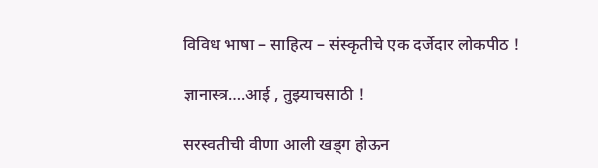विविध भाषा – साहित्य – संस्कृतीचे एक दर्जेदार लोकपीठ !

ज्ञानास्त्र….आई , तुझ्याचसाठी !

सरस्वतीची वीणा आली खड्ग होऊन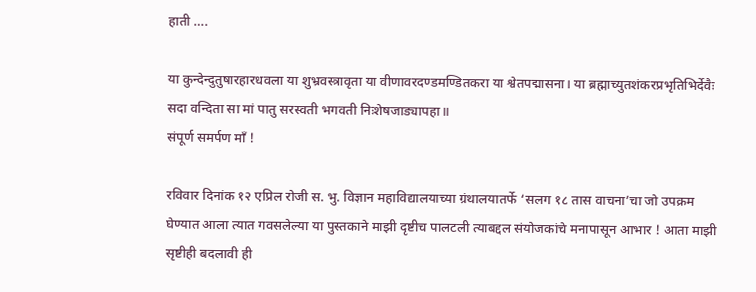हाती ….

या कुन्देन्दुतुषारहारधवला या शुभ्रवस्त्रावृता या वीणावरदण्डमण्डितकरा या श्वेतपद्मासना। या ब्रह्माच्युतशंकरप्रभृतिभिर्देवैः सदा वन्दिता सा मां पातु सरस्वती भगवती निःशेषजाड्यापहा॥
संपूर्ण समर्पण माँ !

रविवार दिनांक १२ एप्रिल रोजी स. भु. विज्ञान महाविद्यालयाच्या ग्रंथालयातर्फे ‘सलग १८ तास वाचना’चा जो उपक्रम घेण्यात आला त्यात गवसलेल्या या पुस्तकाने माझी दृष्टीच पालटली त्याबद्दल संयोजकांचे मनापासून आभार ! आता माझी सृष्टीही बदलावी ही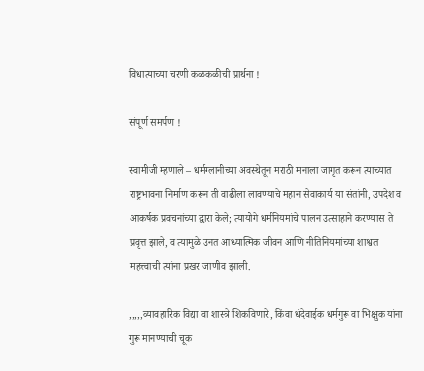विधात्याच्या चरणी कळकळीची प्रार्थना !

संपूर्ण समर्पण !

स्वामीजी म्हणाले – धर्मग्लानीच्या अवस्थेतून मराठी मनाला जागृत करून त्याच्यात राष्ट्रभावना निर्माण करून ती वाढीला लावण्याचे महान सेवाकार्य या संतांनी, उपदेश व आकर्षक प्रवचनांच्या द्वारा केले; त्यायोगे धर्मनियमांचे पालन उत्साहाने करण्यास ते प्रवृत्त झाले, व त्यामुळे उनत आध्यात्मिक जीवन आणि नीतिनियमांच्या शाश्वत महत्त्वाची त्यांना प्रखर जाणीव झाली.

,,,,,व्यावहारिक विद्या वा शास्त्रे शिकविणारे, किंवा धंदेवाईक धर्मगुरू वा भिक्षुक यांना गुरू मानण्याची चूक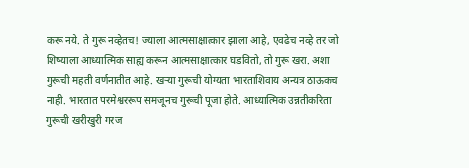करू नये. ते गुरू नव्हेतच! ज्याला आत्मसाक्षात्कार झाला आहे, एवढेच नव्हे तर जो शिष्याला आध्यात्मिक साह्य करून आत्मसाक्षात्कार घडवितो, तो गुरू खरा. अशा गुरूची महती वर्णनातीत आहे. खऱ्या गुरूची योग्यता भारताशिवाय अन्यत्र ठाऊकच नाही. भारतात परमेश्वररूप समजूनच गुरूची पूजा होते. आध्यात्मिक उन्नतीकरिता गुरूची खरीखुरी गरज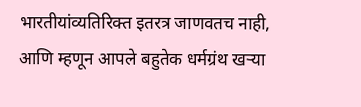भारतीयांव्यतिरिक्त इतरत्र जाणवतच नाही, आणि म्हणून आपले बहुतेक धर्मग्रंथ खऱ्या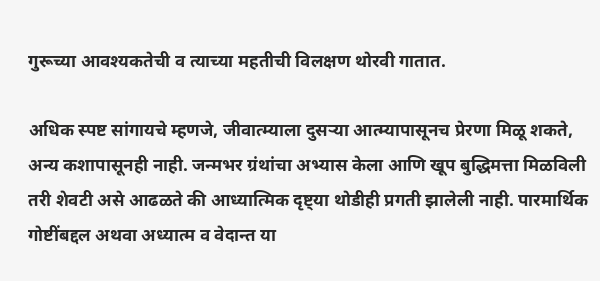गुरूच्या आवश्यकतेची व त्याच्या महतीची विलक्षण थोरवी गातात.

अधिक स्पष्ट सांगायचे म्हणजे, जीवात्म्याला दुसऱ्या आत्म्यापासूनच प्रेरणा मिळू शकते, अन्य कशापासूनही नाही. जन्मभर ग्रंथांचा अभ्यास केला आणि खूप बुद्धिमत्ता मिळविली तरी शेवटी असे आढळते की आध्यात्मिक दृष्ट्या थोडीही प्रगती झालेली नाही. पारमार्थिक गोष्टींबद्दल अथवा अध्यात्म व वेदान्त या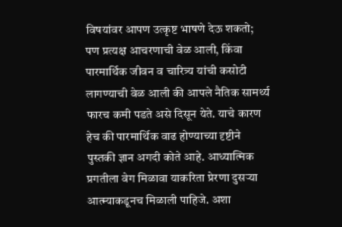विषयांवर आपण उत्कृष्ट भाषणे देऊ शकतो; पण प्रत्यक्ष आचरणाची वेळ आली, किंवा पारमार्थिक जीवन व चारित्र्य यांची कसोटी लागण्याची वेळ आली की आपले नैतिक सामर्थ्य फारच कमी पडते असे दिसून येते. याचे कारण हेच की पारमार्थिक वाढ होण्याच्या दृष्टीने पुस्तकी ज्ञान अगदी कोते आहे. आध्यात्मिक प्रगतीला वेग मिळावा याकरिता प्रेरणा दुसऱ्या आत्म्याकडूनच मिळाली पाहिजे. अशा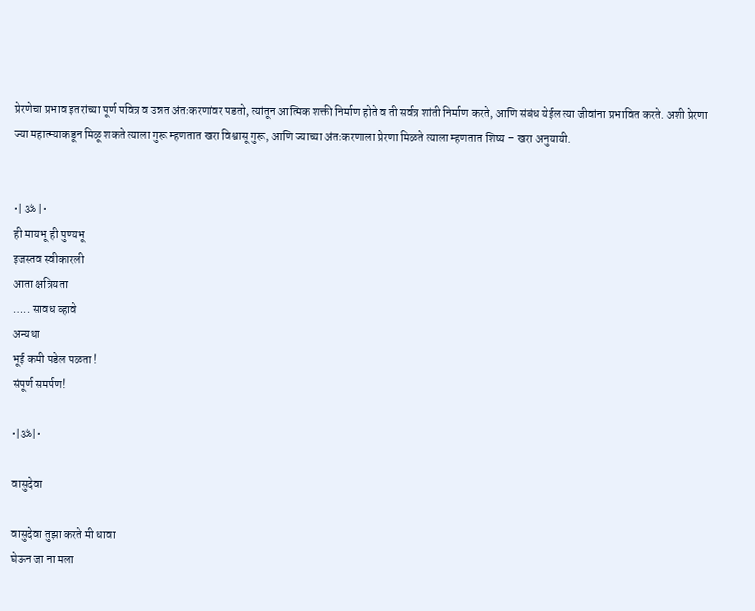प्रेरणेचा प्रभाव इतरांच्या पूर्ण पवित्र व उन्नत अंतःकरणांवर पडतो, त्यांतून आत्मिक शक्ती निर्माण होते व ती सर्वत्र शांती निर्माण करते, आणि संबंध येईल त्या जीवांना प्रभावित करते. अशी प्रेरणा ज्या महात्म्याकडून मिळू शकते त्याला गुरू म्हणतात खरा विश्वासू गुरू, आणि ज्याच्या अंतःकरणाला प्रेरणा मिळते त्याला म्हणतात शिष्य – खरा अनुयायी.


•| ॐ |•
ही मायभू ही पुण्यभू
इजस्तव स्वीकारली
आता क्षत्रियता
….. सावध व्हावे
अन्यथा
भूई कमी पडेल पळता !
संपूर्ण समर्पण!

•|ॐ|•

वासुदेवा

वासुदेवा तुझा करते मी धावा
घेऊन जा ना मला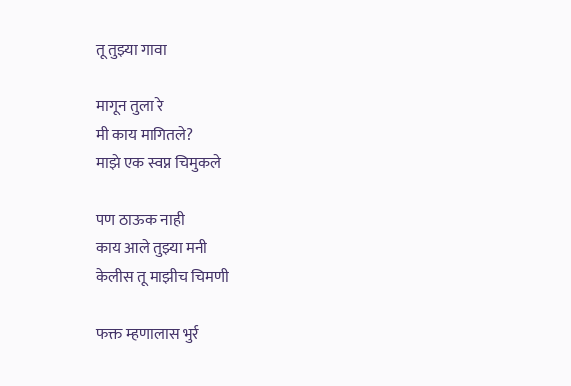तू तुझ्या गावा

मागून तुला रे
मी काय मागितले?
माझे एक स्वप्न चिमुकले

पण ठाऊक नाही
काय आले तुझ्या मनी
केलीस तू माझीच चिमणी

फक्त म्हणालास भुर्र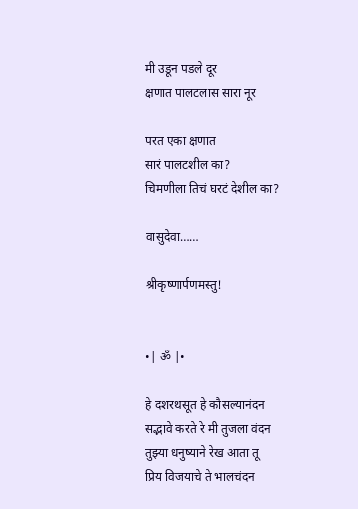मी उडून पडले दूर
क्षणात पालटलास सारा नूर

परत एका क्षणात
सारं पालटशील का?
चिमणीला तिचं घरटं देशील का?

वासुदेवा……

श्रीकृष्णार्पणमस्तु!


•| ॐ |•

हे दशरथसूत हे कौसल्यानंदन
सद्भावे करते रे मी तुजला वंदन
तुझ्या धनुष्याने रेख आता तू
प्रिय विजयाचे ते भालचंदन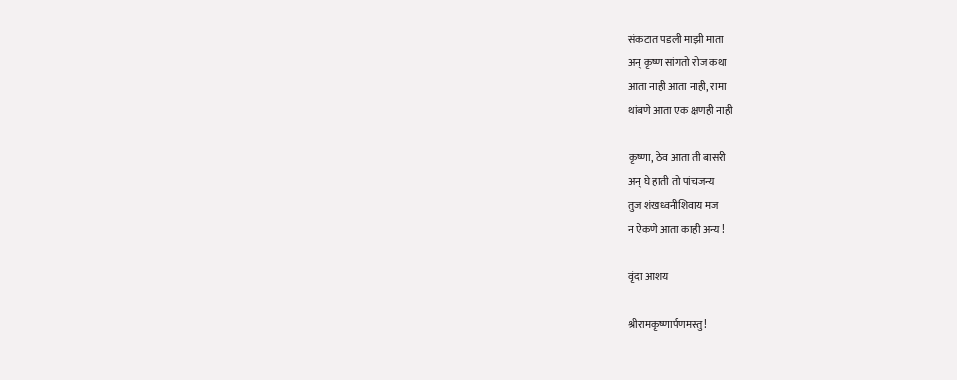संकटात पडली माझी माता
अन् कृष्ण सांगतो रोज कथा
आता नाही आता नाही, रामा
थांबणे आता एक क्षणही नाही

कृष्णा, ठेव आता ती बासरी
अन् घे हाती तो पांचजन्य
तुज शंखध्वनीशिवाय मज
न ऐकणे आता काही अन्य !

वृंदा आशय

श्रीरामकृष्णार्पणमस्तु!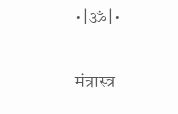•|ॐ|•

मंत्रास्त्र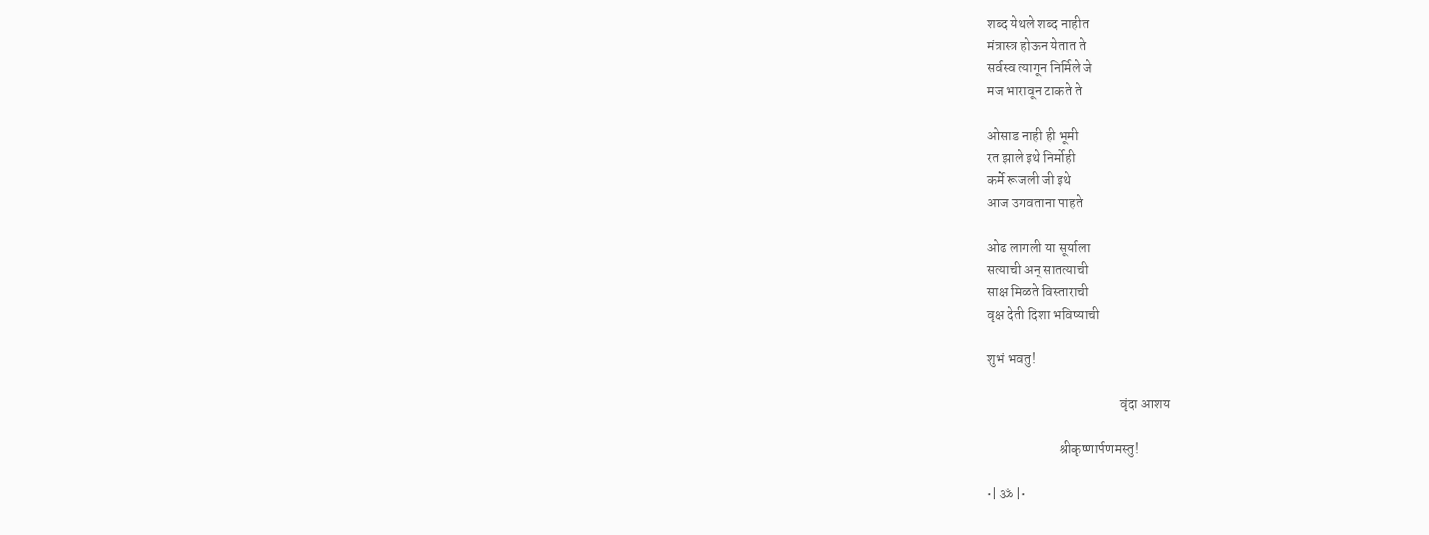शब्द येथले शब्द नाहीत
मंत्रास्त्र होऊन येतात ते
सर्वस्व त्यागून निर्मिले जे
मज भारावून टाकते ते

ओसाड नाही ही भूमी
रत झाले इथे निर्मोही
कर्मे रूजली जी इथे
आज उगवताना पाहते

ओढ लागली या सूर्याला
सत्याची अन् सातत्याची
साक्ष मिळते विस्ताराची
वृक्ष देती दिशा भविष्याची

शुभं भवतु!

                                                वृंदा आशय

                          श्रीकृष्णार्पणमस्तु!

•| ॐ |•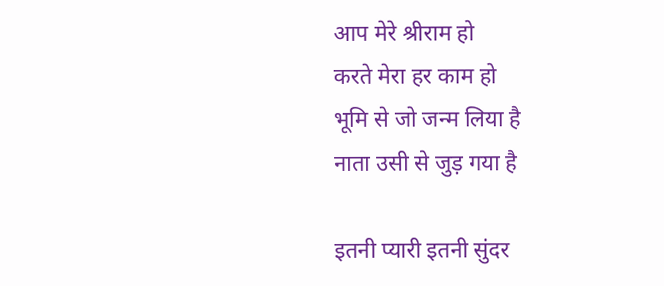आप मेरे श्रीराम हो
करते मेरा हर काम हो
भूमि से जो जन्म लिया है
नाता उसी से जुड़ गया है

इतनी प्यारी इतनी सुंदर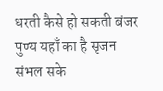धरती कैसे हो सकती बंजर
पुण्य यहाँ का है सृजन
संभल सके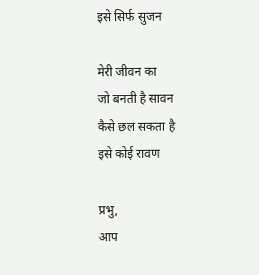इसे सिर्फ सुजन

मेरी जीवन का
जो बनती है सावन
कैसे छल सकता है
इसे कोई रावण

प्रभु,
आप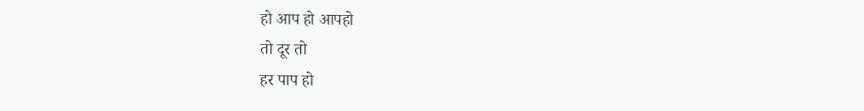हो आप हो आपहो
तो दूर तो
हर पाप हो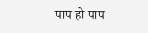पाप हो पाप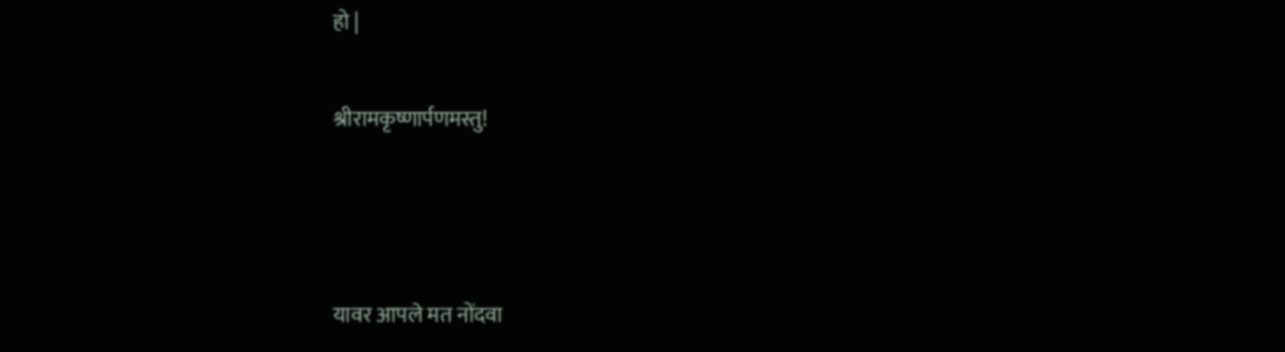हो |

श्रीरामकृष्णार्पणमस्तु!



यावर आपले मत नोंदवा